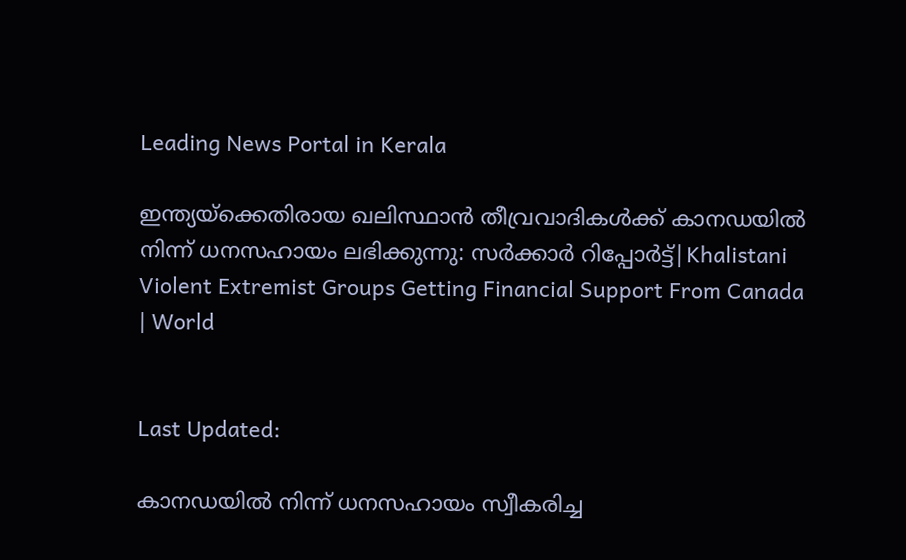Leading News Portal in Kerala

ഇന്ത്യയ്ക്കെതിരായ ഖലിസ്ഥാൻ തീവ്രവാദികൾക്ക് കാനഡയിൽ നിന്ന് ധനസഹായം ലഭിക്കുന്നു: സർക്കാർ റിപ്പോർട്ട്|Khalistani Violent Extremist Groups Getting Financial Support From Canada | World


Last Updated:

കാനഡയില്‍ നിന്ന് ധനസഹായം സ്വീകരിച്ച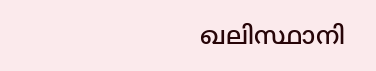ഖലിസ്ഥാനി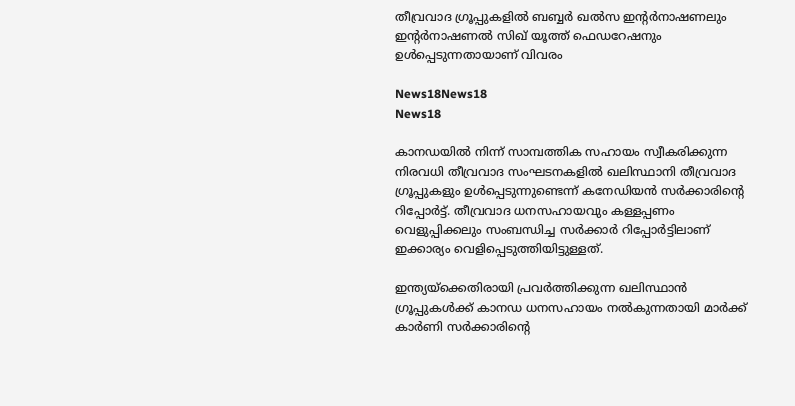തീവ്രവാദ ഗ്രൂപ്പുകളില്‍ ബബ്ബര്‍ ഖല്‍സ ഇന്റര്‍നാഷണലും ഇന്റര്‍നാഷണല്‍ സിഖ് യൂത്ത് ഫെഡറേഷനും ഉള്‍പ്പെടുന്നതായാണ് വിവരം

News18News18
News18

കാനഡയില്‍ നിന്ന് സാമ്പത്തിക സഹായം സ്വീകരിക്കുന്ന നിരവധി തീവ്രവാദ സംഘടനകളില്‍ ഖലിസ്ഥാനി തീവ്രവാദ ഗ്രൂപ്പുകളും ഉള്‍പ്പെടുന്നുണ്ടെന്ന് കനേഡിയന്‍ സര്‍ക്കാരിന്റെ റിപ്പോര്‍ട്ട്. തീവ്രവാദ ധനസഹായവും കള്ളപ്പണം വെളുപ്പിക്കലും സംബന്ധിച്ച സര്‍ക്കാര്‍ റിപ്പോര്‍ട്ടിലാണ് ഇക്കാര്യം വെളിപ്പെടുത്തിയിട്ടുള്ളത്.

ഇന്ത്യയ്‌ക്കെതിരായി പ്രവര്‍ത്തിക്കുന്ന ഖലിസ്ഥാന്‍ ഗ്രൂപ്പുകള്‍ക്ക് കാനഡ ധനസഹായം നല്‍കുന്നതായി മാർക്ക് കാർണി സര്‍ക്കാരിന്റെ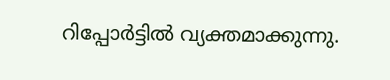റിപ്പോര്‍ട്ടില്‍ വ്യക്തമാക്കുന്നു.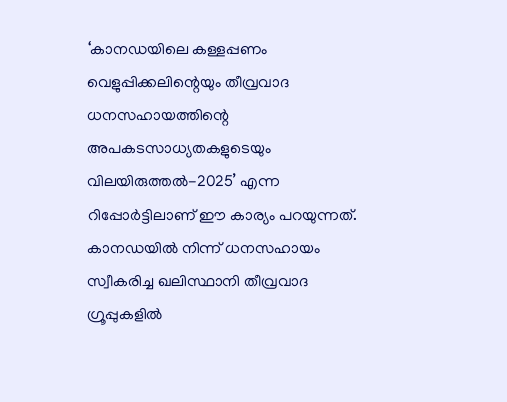‘കാനഡയിലെ കള്ളപ്പണം വെളുപ്പിക്കലിന്റെയും തീവ്രവാദ ധനസഹായത്തിന്റെ അപകടസാധ്യതകളുടെയും വിലയിരുത്തല്‍-2025’ എന്ന റിപ്പോര്‍ട്ടിലാണ് ഈ കാര്യം പറയുന്നത്. കാനഡയില്‍ നിന്ന് ധനസഹായം സ്വീകരിച്ച ഖലിസ്ഥാനി തീവ്രവാദ ഗ്രൂപ്പുകളില്‍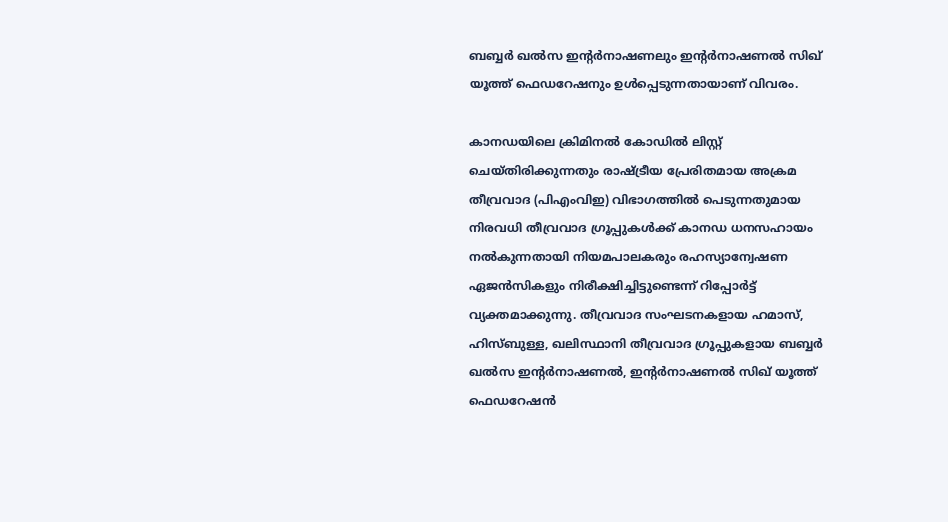ബബ്ബര്‍ ഖല്‍സ ഇന്റര്‍നാഷണലും ഇന്റര്‍നാഷണല്‍ സിഖ് യൂത്ത് ഫെഡറേഷനും ഉള്‍പ്പെടുന്നതായാണ് വിവരം.

കാനഡയിലെ ക്രിമിനല്‍ കോഡില്‍ ലിസ്റ്റ് ചെയ്തിരിക്കുന്നതും രാഷ്ട്രീയ പ്രേരിതമായ അക്രമ തീവ്രവാദ (പിഎംവിഇ) വിഭാഗത്തില്‍ പെടുന്നതുമായ നിരവധി തീവ്രവാദ ഗ്രൂപ്പുകള്‍ക്ക് കാനഡ ധനസഹായം നല്‍കുന്നതായി നിയമപാലകരും രഹസ്യാന്വേഷണ ഏജന്‍സികളും നിരീക്ഷിച്ചിട്ടുണ്ടെന്ന് റിപ്പോര്‍ട്ട് വ്യക്തമാക്കുന്നു. തീവ്രവാദ സംഘടനകളായ ഹമാസ്, ഹിസ്ബുള്ള, ഖലിസ്ഥാനി തീവ്രവാദ ഗ്രൂപ്പുകളായ ബബ്ബര്‍ ഖല്‍സ ഇന്റര്‍നാഷണല്‍, ഇന്റര്‍നാഷണല്‍ സിഖ് യൂത്ത് ഫെഡറേഷന്‍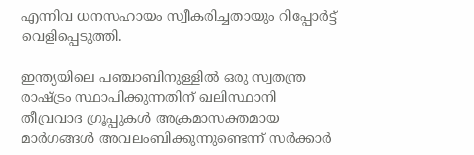എന്നിവ ധനസഹായം സ്വീകരിച്ചതായും റിപ്പോര്‍ട്ട് വെളിപ്പെടുത്തി.

ഇന്ത്യയിലെ പഞ്ചാബിനുള്ളില്‍ ഒരു സ്വതന്ത്ര രാഷ്ട്രം സ്ഥാപിക്കുന്നതിന് ഖലിസ്ഥാനി തീവ്രവാദ ഗ്രൂപ്പുകള്‍ അക്രമാസക്തമായ മാര്‍ഗങ്ങള്‍ അവലംബിക്കുന്നുണ്ടെന്ന് സര്‍ക്കാര്‍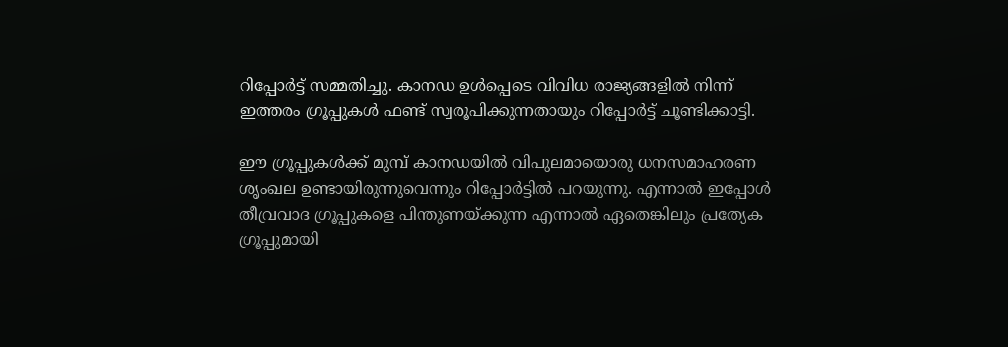റിപ്പോര്‍ട്ട് സമ്മതിച്ചു. കാനഡ ഉള്‍പ്പെടെ വിവിധ രാജ്യങ്ങളില്‍ നിന്ന് ഇത്തരം ഗ്രൂപ്പുകള്‍ ഫണ്ട് സ്വരൂപിക്കുന്നതായും റിപ്പോര്‍ട്ട് ചൂണ്ടിക്കാട്ടി.

ഈ ഗ്രൂപ്പുകള്‍ക്ക് മുമ്പ് കാനഡയില്‍ വിപുലമായൊരു ധനസമാഹരണ ശൃംഖല ഉണ്ടായിരുന്നുവെന്നും റിപ്പോര്‍ട്ടില്‍ പറയുന്നു. എന്നാല്‍ ഇപ്പോള്‍ തീവ്രവാദ ഗ്രൂപ്പുകളെ പിന്തുണയ്ക്കുന്ന എന്നാല്‍ ഏതെങ്കിലും പ്രത്യേക ഗ്രൂപ്പുമായി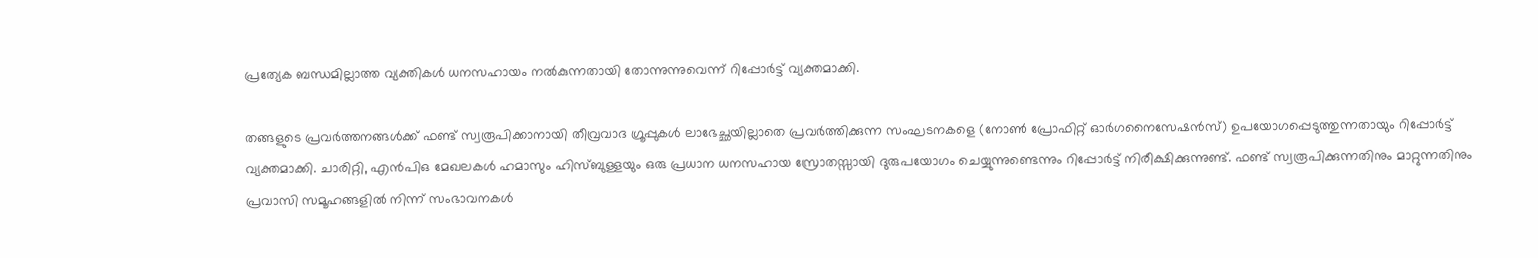പ്രത്യേക ബന്ധമില്ലാത്ത വ്യക്തികള്‍ ധനസഹായം നല്‍കുന്നതായി തോന്നുന്നുവെന്ന് റിപ്പോര്‍ട്ട് വ്യക്തമാക്കി.

തങ്ങളുടെ പ്രവര്‍ത്തനങ്ങള്‍ക്ക് ഫണ്ട് സ്വരൂപിക്കാനായി തീവ്രവാദ ഗ്രൂപ്പുകൾ ലാഭേച്ഛയില്ലാതെ പ്രവര്‍ത്തിക്കുന്ന സംഘടനകളെ (നോണ്‍ പ്രോഫിറ്റ് ഓര്‍ഗനൈസേഷന്‍സ്) ഉപയോഗപ്പെടുത്തുന്നതായും റിപ്പോര്‍ട്ട് വ്യക്തമാക്കി. ചാരിറ്റി, എന്‍പിഒ മേഖലകള്‍ ഹമാസും ഹിസ്ബുള്ളയും ഒരു പ്രധാന ധനസഹായ സ്രോതസ്സായി ദുരുപയോഗം ചെയ്യുന്നുണ്ടെന്നും റിപ്പോര്‍ട്ട് നിരീക്ഷിക്കുന്നുണ്ട്. ഫണ്ട് സ്വരൂപിക്കുന്നതിനും മാറ്റുന്നതിനും പ്രവാസി സമൂഹങ്ങളില്‍ നിന്ന് സംഭാവനകള്‍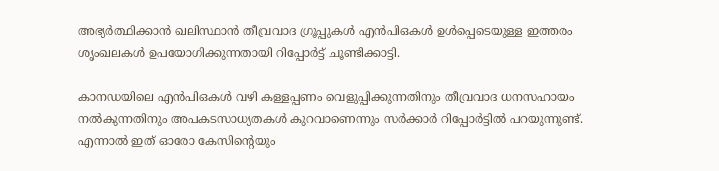അഭ്യര്‍ത്ഥിക്കാന്‍ ഖലിസ്ഥാന്‍ തീവ്രവാദ ഗ്രൂപ്പുകള്‍ എന്‍പിഒകള്‍ ഉള്‍പ്പെടെയുള്ള ഇത്തരം ശൃംഖലകള്‍ ഉപയോഗിക്കുന്നതായി റിപ്പോര്‍ട്ട് ചൂണ്ടിക്കാട്ടി.

കാനഡയിലെ എന്‍പിഒകള്‍ വഴി കള്ളപ്പണം വെളുപ്പിക്കുന്നതിനും തീവ്രവാദ ധനസഹായം നല്‍കുന്നതിനും അപകടസാധ്യതകള്‍ കുറവാണെന്നും സര്‍ക്കാര്‍ റിപ്പോര്‍ട്ടില്‍ പറയുന്നുണ്ട്. എന്നാല്‍ ഇത് ഓരോ കേസിന്റെയും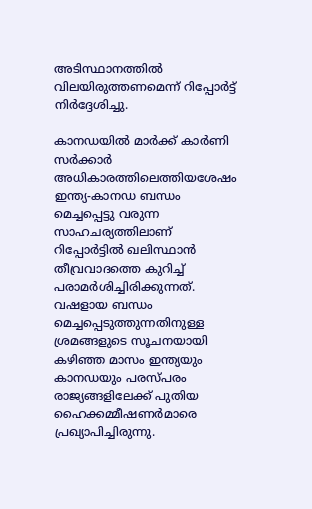അടിസ്ഥാനത്തില്‍ വിലയിരുത്തണമെന്ന് റിപ്പോര്‍ട്ട് നിര്‍ദ്ദേശിച്ചു.

കാനഡയില്‍ മാര്‍ക്ക് കാര്‍ണി സര്‍ക്കാര്‍ അധികാരത്തിലെത്തിയശേഷം ഇന്ത്യ-കാനഡ ബന്ധം മെച്ചപ്പെട്ടു വരുന്ന സാഹചര്യത്തിലാണ് റിപ്പോര്‍ട്ടില്‍ ഖലിസ്ഥാന്‍ തീവ്രവാദത്തെ കുറിച്ച് പരാമര്‍ശിച്ചിരിക്കുന്നത്. വഷളായ ബന്ധം മെച്ചപ്പെടുത്തുന്നതിനുള്ള ശ്രമങ്ങളുടെ സൂചനയായി കഴിഞ്ഞ മാസം ഇന്ത്യയും കാനഡയും പരസ്പരം രാജ്യങ്ങളിലേക്ക് പുതിയ ഹൈക്കമ്മീഷണര്‍മാരെ പ്രഖ്യാപിച്ചിരുന്നു.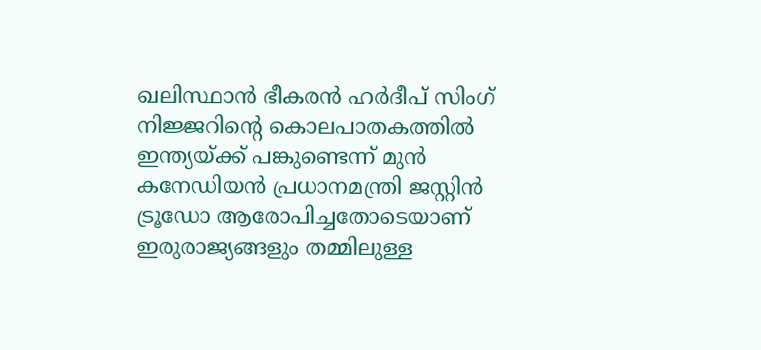ഖലിസ്ഥാന്‍ ഭീകരന്‍ ഹര്‍ദീപ് സിംഗ് നിജ്ജറിന്റെ കൊലപാതകത്തില്‍ ഇന്ത്യയ്ക്ക് പങ്കുണ്ടെന്ന് മുന്‍ കനേഡിയന്‍ പ്രധാനമന്ത്രി ജസ്റ്റിന്‍ ട്രൂഡോ ആരോപിച്ചതോടെയാണ് ഇരുരാജ്യങ്ങളും തമ്മിലുള്ള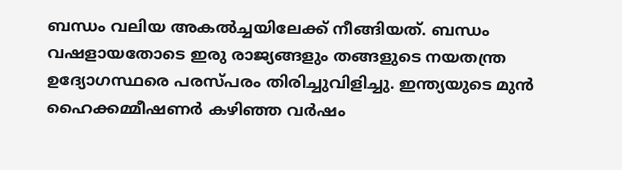ബന്ധം വലിയ അകല്‍ച്ചയിലേക്ക് നീങ്ങിയത്. ബന്ധം വഷളായതോടെ ഇരു രാജ്യങ്ങളും തങ്ങളുടെ നയതന്ത്ര ഉദ്യോഗസ്ഥരെ പരസ്പരം തിരിച്ചുവിളിച്ചു. ഇന്ത്യയുടെ മുന്‍ ഹൈക്കമ്മീഷണര്‍ കഴിഞ്ഞ വര്‍ഷം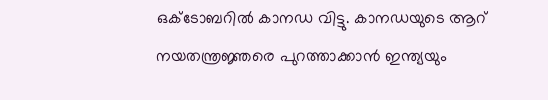ഒക്ടോബറില്‍ കാനഡ വിട്ടു. കാനഡയുടെ ആറ് നയതന്ത്രജ്ഞരെ പുറത്താക്കാന്‍ ഇന്ത്യയും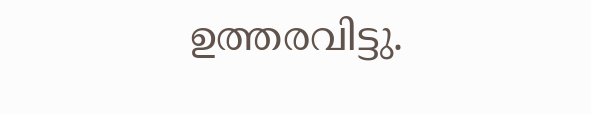ഉത്തരവിട്ടു.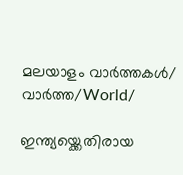മലയാളം വാർത്തകൾ/ വാർത്ത/World/

ഇന്ത്യയ്ക്കെതിരായ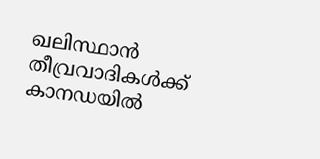ഖലിസ്ഥാൻ തീവ്രവാദികൾക്ക് കാനഡയിൽ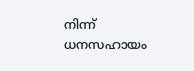നിന്ന് ധനസഹായം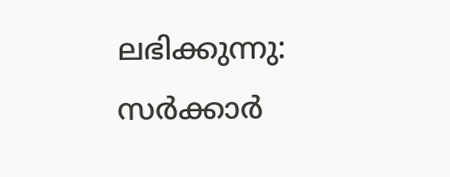ലഭിക്കുന്നു: സർക്കാർ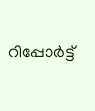റിപ്പോർട്ട്